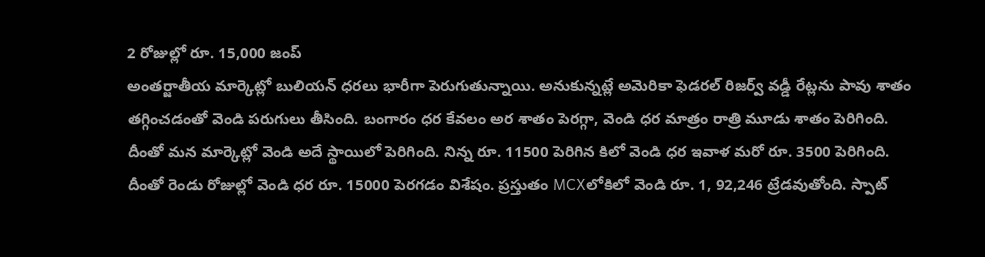2 రోజుల్లో రూ. 15,000 జంప్
అంతర్జాతీయ మార్కెట్లో బులియన్ ధరలు భారీగా పెరుగుతున్నాయి. అనుకున్నట్లే అమెరికా ఫెడరల్ రిజర్వ్ వడ్డీ రేట్లను పావు శాతం తగ్గించడంతో వెండి పరుగులు తీసింది. బంగారం ధర కేవలం అర శాతం పెరగ్గా, వెండి ధర మాత్రం రాత్రి మూడు శాతం పెరిగింది. దీంతో మన మార్కెట్లో వెండి అదే స్థాయిలో పెరిగింది. నిన్న రూ. 11500 పెరిగిన కిలో వెండి ధర ఇవాళ మరో రూ. 3500 పెరిగింది. దీంతో రెండు రోజుల్లో వెండి ధర రూ. 15000 పెరగడం విశేషం. ప్రస్తుతం MCXలోకిలో వెండి రూ. 1, 92,246 ట్రేడవుతోంది. స్పాట్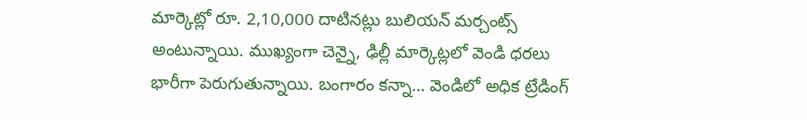మార్కెట్లో రూ. 2,10,000 దాటినట్లు బులియన్ మర్చంట్స్ అంటున్నాయి. ముఖ్యంగా చెన్నై, ఢిల్లీ మార్కెట్లలో వెండి ధరలు భారీగా పెరుగుతున్నాయి. బంగారం కన్నా… వెండిలో అధిక ట్రేడింగ్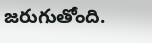జరుగుతోంది.